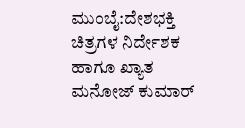ಮುಂಬೈ:ದೇಶಭಕ್ತಿ ಚಿತ್ರಗಳ ನಿರ್ದೇಶಕ ಹಾಗೂ ಖ್ಯಾತ ಮನೋಜ್ ಕುಮಾರ್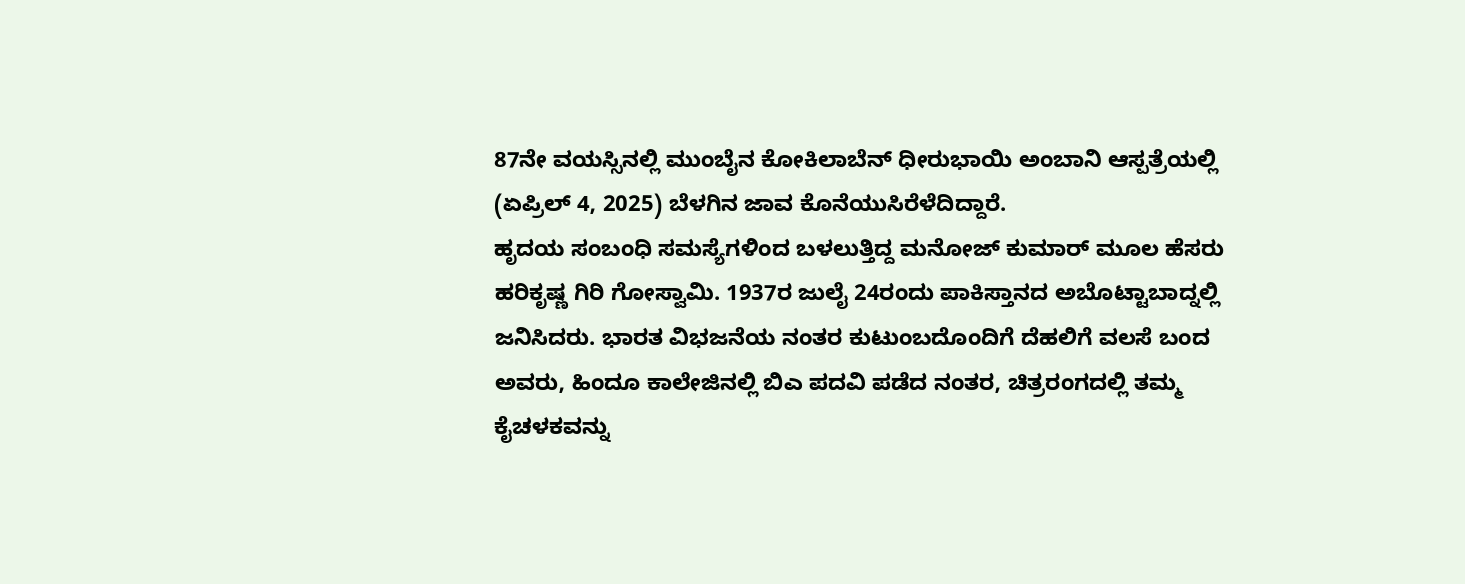87ನೇ ವಯಸ್ಸಿನಲ್ಲಿ ಮುಂಬೈನ ಕೋಕಿಲಾಬೆನ್ ಧೀರುಭಾಯಿ ಅಂಬಾನಿ ಆಸ್ಪತ್ರೆಯಲ್ಲಿ (ಏಪ್ರಿಲ್ 4, 2025) ಬೆಳಗಿನ ಜಾವ ಕೊನೆಯುಸಿರೆಳೆದಿದ್ದಾರೆ.
ಹೃದಯ ಸಂಬಂಧಿ ಸಮಸ್ಯೆಗಳಿಂದ ಬಳಲುತ್ತಿದ್ದ ಮನೋಜ್ ಕುಮಾರ್ ಮೂಲ ಹೆಸರು ಹರಿಕೃಷ್ಣ ಗಿರಿ ಗೋಸ್ವಾಮಿ. 1937ರ ಜುಲೈ 24ರಂದು ಪಾಕಿಸ್ತಾನದ ಅಬೊಟ್ಟಾಬಾದ್ನಲ್ಲಿ ಜನಿಸಿದರು. ಭಾರತ ವಿಭಜನೆಯ ನಂತರ ಕುಟುಂಬದೊಂದಿಗೆ ದೆಹಲಿಗೆ ವಲಸೆ ಬಂದ ಅವರು, ಹಿಂದೂ ಕಾಲೇಜಿನಲ್ಲಿ ಬಿಎ ಪದವಿ ಪಡೆದ ನಂತರ, ಚಿತ್ರರಂಗದಲ್ಲಿ ತಮ್ಮ ಕೈಚಳಕವನ್ನು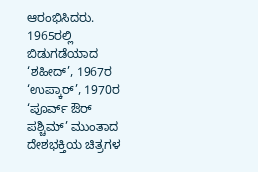ಆರಂಭಿಸಿದರು.
1965ರಲ್ಲಿ ಬಿಡುಗಡೆಯಾದ ‘ಶಹೀದ್’, 1967ರ ‘ಉಪ್ಕಾರ್’, 1970ರ ‘ಪೂರ್ವ್ ಔರ್ ಪಶ್ಚಿಮ್’ ಮುಂತಾದ ದೇಶಭಕ್ತಿಯ ಚಿತ್ರಗಳ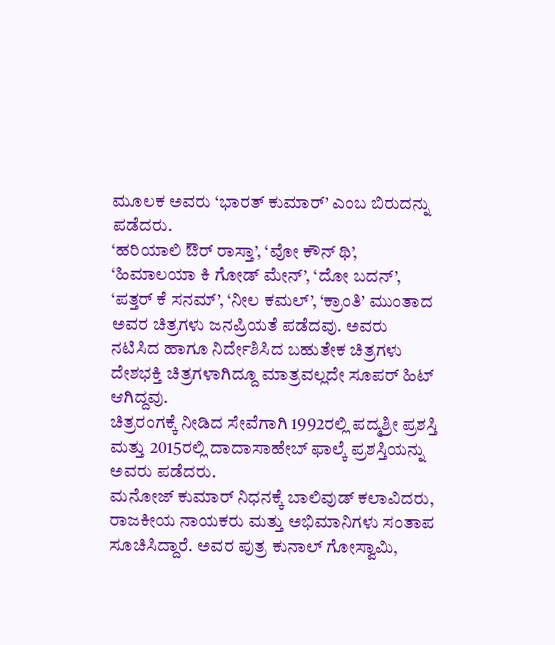ಮೂಲಕ ಅವರು ‘ಭಾರತ್ ಕುಮಾರ್’ ಎಂಬ ಬಿರುದನ್ನು ಪಡೆದರು.
‘ಹರಿಯಾಲಿ ಔರ್ ರಾಸ್ತಾ’, ‘ವೋ ಕೌನ್ ಥಿ’, ‘ಹಿಮಾಲಯಾ ಕಿ ಗೋಡ್ ಮೇನ್’, ‘ದೋ ಬದನ್’, ‘ಪತ್ತರ್ ಕೆ ಸನಮ್’, ‘ನೀಲ ಕಮಲ್’, ‘ಕ್ರಾಂತಿ’ ಮುಂತಾದ ಅವರ ಚಿತ್ರಗಳು ಜನಪ್ರಿಯತೆ ಪಡೆದವು. ಅವರು ನಟಿಸಿದ ಹಾಗೂ ನಿರ್ದೇಶಿಸಿದ ಬಹುತೇಕ ಚಿತ್ರಗಳು ದೇಶಭಕ್ತಿ ಚಿತ್ರಗಳಾಗಿದ್ದೂ ಮಾತ್ರವಲ್ಲದೇ ಸೂಪರ್ ಹಿಟ್ ಆಗಿದ್ದವು.
ಚಿತ್ರರಂಗಕ್ಕೆ ನೀಡಿದ ಸೇವೆಗಾಗಿ 1992ರಲ್ಲಿ ಪದ್ಮಶ್ರೀ ಪ್ರಶಸ್ತಿ ಮತ್ತು 2015ರಲ್ಲಿ ದಾದಾಸಾಹೇಬ್ ಫಾಲ್ಕೆ ಪ್ರಶಸ್ತಿಯನ್ನು ಅವರು ಪಡೆದರು.
ಮನೋಜ್ ಕುಮಾರ್ ನಿಧನಕ್ಕೆ ಬಾಲಿವುಡ್ ಕಲಾವಿದರು, ರಾಜಕೀಯ ನಾಯಕರು ಮತ್ತು ಅಭಿಮಾನಿಗಳು ಸಂತಾಪ ಸೂಚಿಸಿದ್ದಾರೆ. ಅವರ ಪುತ್ರ ಕುನಾಲ್ ಗೋಸ್ವಾಮಿ,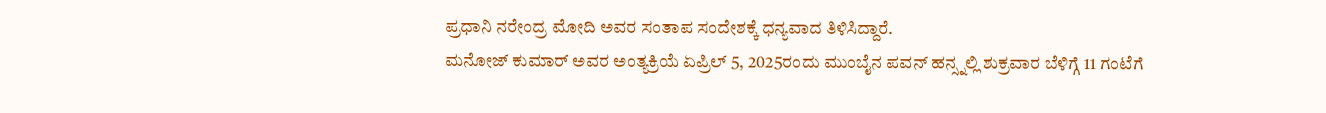ಪ್ರಧಾನಿ ನರೇಂದ್ರ ಮೋದಿ ಅವರ ಸಂತಾಪ ಸಂದೇಶಕ್ಕೆ ಧನ್ಯವಾದ ತಿಳಿಸಿದ್ದಾರೆ.
ಮನೋಜ್ ಕುಮಾರ್ ಅವರ ಅಂತ್ಯಕ್ರಿಯೆ ಏಪ್ರಿಲ್ 5, 2025ರಂದು ಮುಂಬೈನ ಪವನ್ ಹನ್ಸ್ನಲ್ಲಿ ಶುಕ್ರವಾರ ಬೆಳಿಗ್ಗೆ 11 ಗಂಟೆಗೆ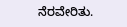ನೆರವೇರಿತು.